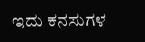ಇದು ಕನಸುಗಳ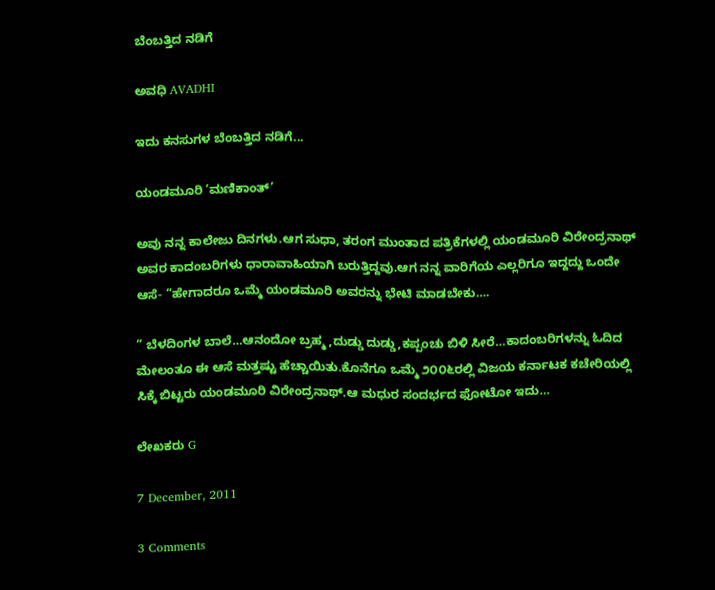ಬೆಂಬತ್ತಿದ ನಡಿಗೆ‍

ಅವಧಿ AVADHI

ಇದು ಕನಸುಗಳ ಬೆಂಬತ್ತಿದ ನಡಿಗೆ...

ಯಂಡಮೂರಿ ‘ಮಣಿಕಾಂತ್’

ಅವು ನನ್ನ ಕಾಲೇಜು ದಿನಗಳು.ಆಗ ಸುಧಾ, ತರಂಗ ಮುಂತಾದ ಪತ್ರಿಕೆಗಳಲ್ಲಿ ಯಂಡಮೂರಿ ವಿರೇಂದ್ರನಾಥ್ ಅವರ ಕಾದಂಬರಿಗಳು ಧಾರಾವಾಹಿಯಾಗಿ ಬರುತ್ತಿದ್ದವು.ಆಗ ನನ್ನ ವಾರಿಗೆಯ ಎಲ್ಲರಿಗೂ ಇದ್ದದ್ದು ಒಂದೇ ಆಸೆ- “ಹೇಗಾದರೂ ಒಮ್ಮೆ ಯಂಡಮೂರಿ ಅವರನ್ನು ಭೇಟಿ ಮಾಡಬೇಕು….

” ಬೆಳದಿಂಗಳ ಬಾಲೆ…ಆನಂದೋ ಬ್ರಹ್ಮ ,ದುಡ್ಡು ದುಡ್ಡು,ಕಪ್ಪಂಚು ಬಿಳಿ ಸೀರೆ…ಕಾದಂಬರಿಗಳನ್ನು ಓದಿದ ಮೇಲಂತೂ ಈ ಆಸೆ ಮತ್ತಷ್ಟು ಹೆಚ್ಚಾಯಿತು.ಕೊನೆಗೂ ಒಮ್ಮೆ ೨೦೦೬ರಲ್ಲಿ ವಿಜಯ ಕರ್ನಾಟಕ ಕಚೇರಿಯಲ್ಲಿ ಸಿಕ್ಕೆ ಬಿಟ್ಟರು ಯಂಡಮೂರಿ ವಿರೇಂದ್ರನಾಥ್.ಆ ಮಧುರ ಸಂದರ್ಭದ ಫೋಟೋ ಇದು…

ಲೇಖಕರು G

7 December, 2011

3 Comments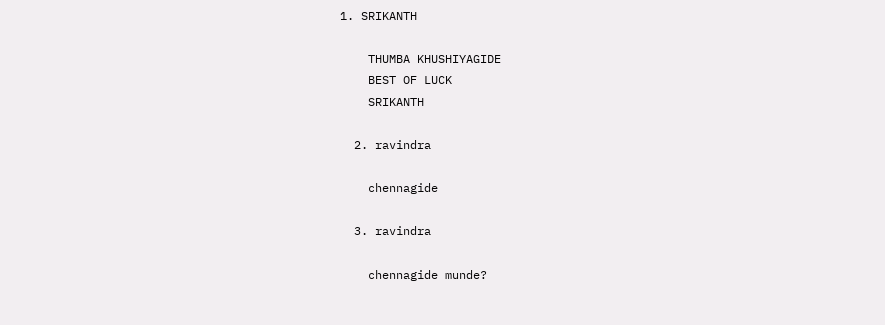1. SRIKANTH

    THUMBA KHUSHIYAGIDE
    BEST OF LUCK
    SRIKANTH

  2. ravindra

    chennagide

  3. ravindra

    chennagide munde?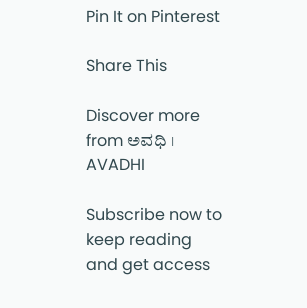Pin It on Pinterest

Share This

Discover more from ಅವಧಿ । AVADHI

Subscribe now to keep reading and get access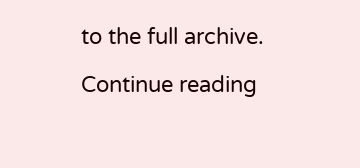to the full archive.

Continue reading